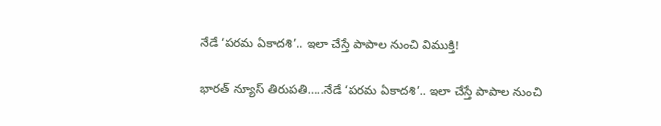నేడే ‘పరమ ఏకాదశి’.. ఇలా చేస్తే పాపాల నుంచి విముక్తి!

భారత్ న్యూస్ తిరుపతి…..నేడే ‘పరమ ఏకాదశి’.. ఇలా చేస్తే పాపాల నుంచి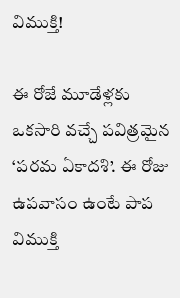విముక్తి!

ఈ రోజే మూడేళ్లకు ఒకసారి వచ్చే పవిత్రమైన ‘పరమ ఏకాదశి’. ఈ రోజు ఉపవాసం ఉంటే పాప విముక్తి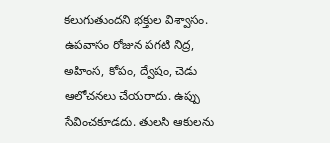కలుగుతుందని భక్తుల విశ్వాసం. ఉపవాసం రోజున పగటి నిద్ర, అహింస, కోపం, ద్వేషం, చెడు ఆలోచనలు చేయరాదు. ఉప్పు సేవించకూడదు. తులసి ఆకులను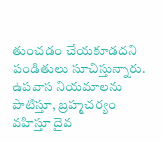తుంచడం చేయకూడదని పండితులు సూచిస్తున్నారు. ఉపవాస నియమాలను పాటిస్తూ, బ్రహ్మచర్యం వహిస్తూ దైవ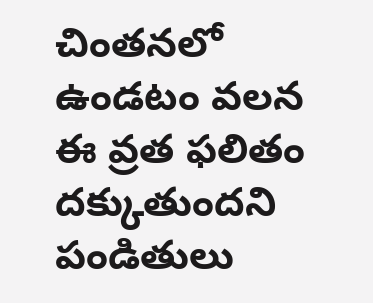చింతనలో ఉండటం వలన ఈ వ్రత ఫలితం దక్కుతుందని పండితులు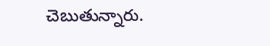చెబుతున్నారు.